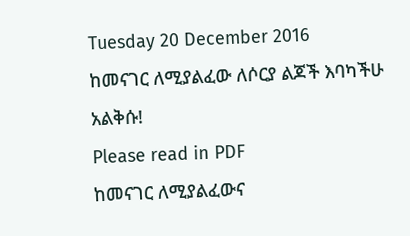Tuesday 20 December 2016
ከመናገር ለሚያልፈው ለሶርያ ልጆች እባካችሁ አልቅሱ!
Please read in PDF
ከመናገር ለሚያልፈውና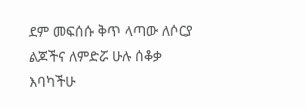ደም መፍሰሱ ቅጥ ላጣው ለሶርያ ልጆችና ለምድሯ ሁሉ ሰቆቃ እባካችሁ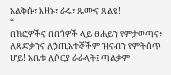አልቅሱ፣ እዘኑ፣ ራሩ፣ ጹሙና ጸልዩ!
“
በክፎዎችና በበጎዎች ላይ ፀሐይን የምታወጣና፥ ለጻድቃንና ለኃጢአተኞችም ዝናብን የምትሰጥ ሆይ! አቤቱ ለሶርያ ራራላት፤ ጣልቃም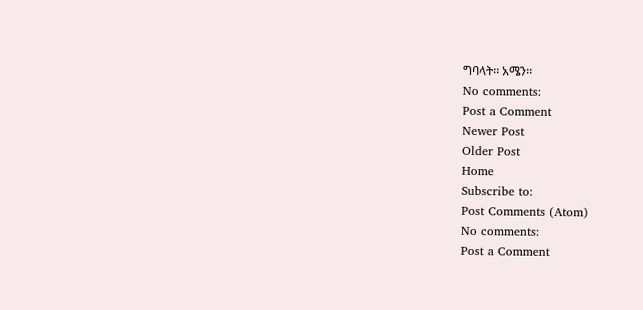ግባላት፡፡ አሜን፡፡
No comments:
Post a Comment
Newer Post
Older Post
Home
Subscribe to:
Post Comments (Atom)
No comments:
Post a Comment